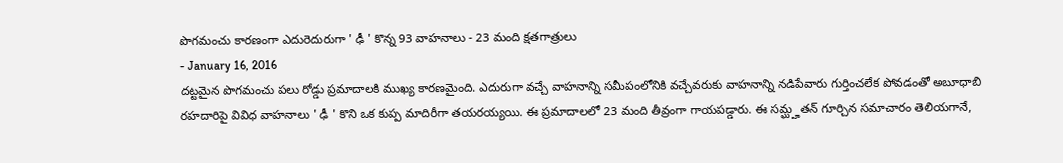పొగమంచు కారణంగా ఎదురెదురుగా ' ఢీ ' కొన్న 93 వాహనాలు - 23 మంది క్షతగాత్రులు
- January 16, 2016
దట్టమైన పొగమంచు పలు రోడ్డు ప్రమాదాలకి ముఖ్య కారణమైంది. ఎదురుగా వచ్చే వాహనాన్ని సమీపంలోనికి వచ్చేవరుకు వాహనాన్ని నడిపేవారు గుర్తించలేక పోవడంతో అబూధాబి రహదారిపై వివిధ వాహనాలు ' ఢీ ' కొని ఒక కుప్ప మాదిరీగా తయరయ్యయి. ఈ ప్రమాదాలలో 23 మంది తీవ్రంగా గాయపడ్డారు. ఈ సమ్ఘ్హతన్ గూర్చిన సమాచారం తెలియగానే,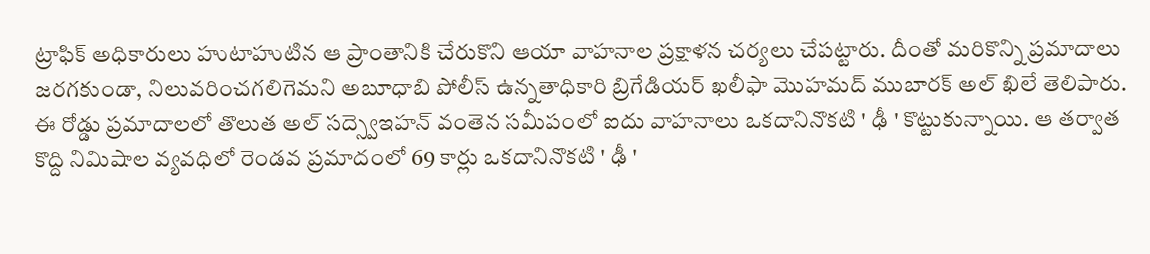ట్రాఫిక్ అధికారులు హుటాహుటిన ఆ ప్రాంతానికి చేరుకొని ఆయా వాహనాల ప్రక్షాళన చర్యలు చేపట్టారు. దీంతో మరికొన్ని ప్రమాదాలు జరగకుండా, నిలువరించగలిగెమని అబూధాబి పోలీస్ ఉన్నతాధికారి బ్రిగేడియర్ ఖలీఫా మొహమద్ ముబారక్ అల్ ఖిలే తెలిపారు. ఈ రోడ్డు ప్రమాదాలలో తొలుత అల్ సద్స్వెఇహన్ వంతెన సమీపంలో ఐదు వాహనాలు ఒకదానినొకటి ' ఢీ ' కొట్టుకున్నాయి. ఆ తర్వాత కొద్ది నిమిషాల వ్యవధిలో రెండవ ప్రమాదంలో 69 కార్లు ఒకదానినొకటి ' ఢీ '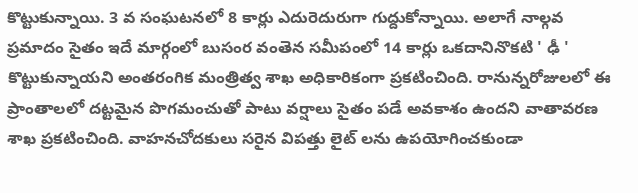కొట్టుకున్నాయి. 3 వ సంఘటనలో 8 కార్లు ఎదురెదురుగా గుద్దుకోన్నాయి. అలాగే నాల్గవ ప్రమాదం సైతం ఇదే మార్గంలో బుసంర వంతెన సమీపంలో 14 కార్లు ఒకదానినొకటి ' ఢీ ' కొట్టుకున్నాయని అంతరంగిక మంత్రిత్వ శాఖ అధికారికంగా ప్రకటించింది. రానున్నరోజులలో ఈ ప్రాంతాలలో దట్టమైన పొగమంచుతో పాటు వర్షాలు సైతం పడే అవకాశం ఉందని వాతావరణ శాఖ ప్రకటించింది. వాహనచోదకులు సరైన విపత్తు లైట్ లను ఉపయోగించకుండా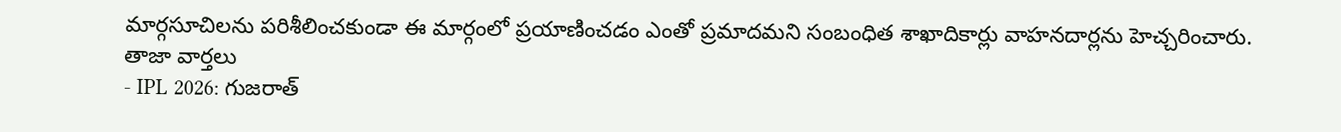మార్గసూచిలను పరిశీలించకుండా ఈ మార్గంలో ప్రయాణించడం ఎంతో ప్రమాదమని సంబంధిత శాఖాదికార్లు వాహనదార్లను హెచ్చరించారు.
తాజా వార్తలు
- IPL 2026: గుజరాత్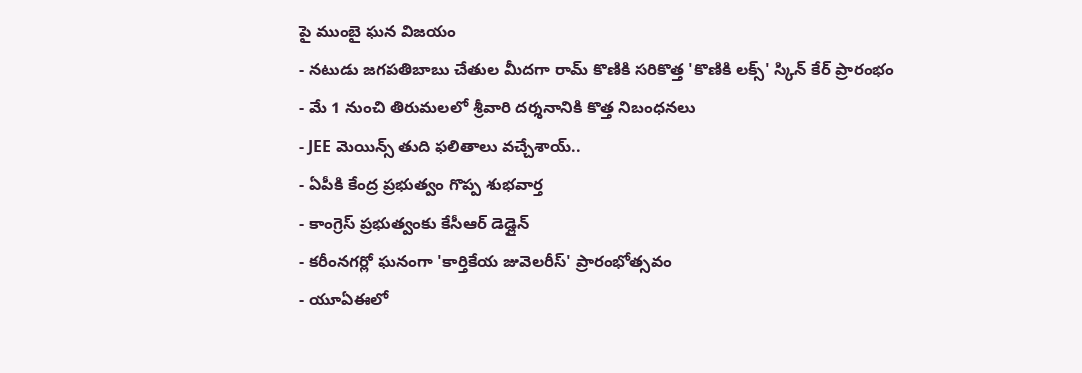పై ముంబై ఘన విజయం
- నటుడు జగపతిబాబు చేతుల మీదగా రామ్ కొణికి సరికొత్త 'కొణికి లక్స్' స్కిన్ కేర్ ప్రారంభం
- మే 1 నుంచి తిరుమలలో శ్రీవారి దర్శనానికి కొత్త నిబంధనలు
- JEE మెయిన్స్ తుది ఫలితాలు వచ్చేశాయ్..
- ఏపీకి కేంద్ర ప్రభుత్వం గొప్ప శుభవార్త
- కాంగ్రెస్ ప్రభుత్వంకు కేసీఆర్ డెడ్లైన్
- కరీంనగర్లో ఘనంగా 'కార్తికేయ జువెలరీస్' ప్రారంభోత్సవం
- యూఏఈలో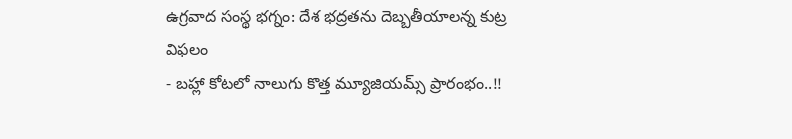ఉగ్రవాద సంస్థ భగ్నం: దేశ భద్రతను దెబ్బతీయాలన్న కుట్ర విఫలం
- బహ్లా కోటలో నాలుగు కొత్త మ్యూజియమ్స్ ప్రారంభం..!!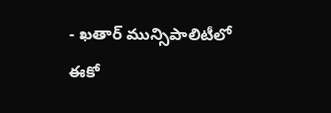- ఖతార్ మున్సిపాలిటీలో ఈకో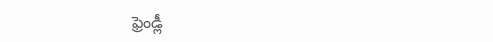ఫ్రెండ్లీ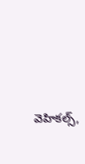వెహికల్స్,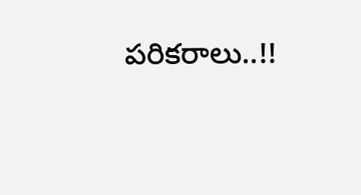పరికరాలు..!!